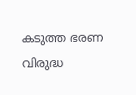കടുത്ത ഭരണ വിരുദ്ധ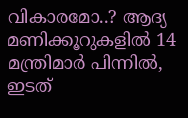വികാരമോ..? ആദ്യ മണിക്കൂറുകളിൽ 14 മന്ത്രിമാർ പിന്നിൽ, ഇടത്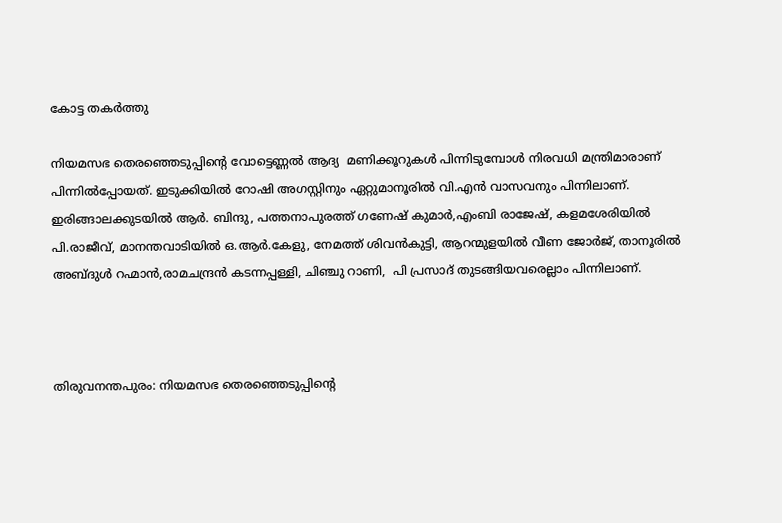കോട്ട തകർത്തു

നിയമസഭ തെരഞ്ഞെടുപ്പിന്റെ വോട്ടെണ്ണല്‍ ആദ്യ  മണിക്കൂറുകൾ പിന്നിടുമ്പോള്‍ നിരവധി മന്ത്രിമാരാണ് പിന്നില്‍പ്പോയത്. ഇടുക്കിയില്‍ റോഷി അഗസ്റ്റിനും ഏറ്റുമാനൂരില്‍ വി.എന്‍ വാസവനും പിന്നിലാണ്. ഇരിങ്ങാലക്കുടയില്‍ ആര്‍. ബിന്ദു, പത്തനാപുരത്ത് ഗണേഷ് കുമാര്‍,എംബി രാജേഷ്, കളമശേരിയില്‍ പി.രാജീവ്, മാനന്തവാടിയില്‍ ഒ.ആര്‍.കേളു, നേമത്ത് ശിവന്‍കുട്ടി, ആറന്മുളയില്‍ വീണ ജോര്‍ജ്, താനൂരില്‍ അബ്ദുള്‍ റഹ്മാന്‍,രാമചന്ദ്രന്‍ കടന്നപ്പള്ളി, ചിഞ്ചു റാണി,  പി പ്രസാദ് തുടങ്ങിയവരെല്ലാം പിന്നിലാണ്.



തിരുവനന്തപുരം: നിയമസഭ തെരഞ്ഞെടുപ്പിന്റെ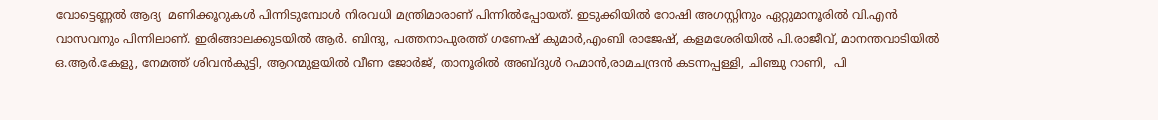വോട്ടെണ്ണല്‍ ആദ്യ  മണിക്കൂറുകൾ പിന്നിടുമ്പോള്‍ നിരവധി മന്ത്രിമാരാണ് പിന്നില്‍പ്പോയത്. ഇടുക്കിയില്‍ റോഷി അഗസ്റ്റിനും ഏറ്റുമാനൂരില്‍ വി.എന്‍ വാസവനും പിന്നിലാണ്. ഇരിങ്ങാലക്കുടയില്‍ ആര്‍. ബിന്ദു, പത്തനാപുരത്ത് ഗണേഷ് കുമാര്‍,എംബി രാജേഷ്, കളമശേരിയില്‍ പി.രാജീവ്, മാനന്തവാടിയില്‍ ഒ.ആര്‍.കേളു, നേമത്ത് ശിവന്‍കുട്ടി, ആറന്മുളയില്‍ വീണ ജോര്‍ജ്, താനൂരില്‍ അബ്ദുള്‍ റഹ്മാന്‍,രാമചന്ദ്രന്‍ കടന്നപ്പള്ളി, ചിഞ്ചു റാണി,  പി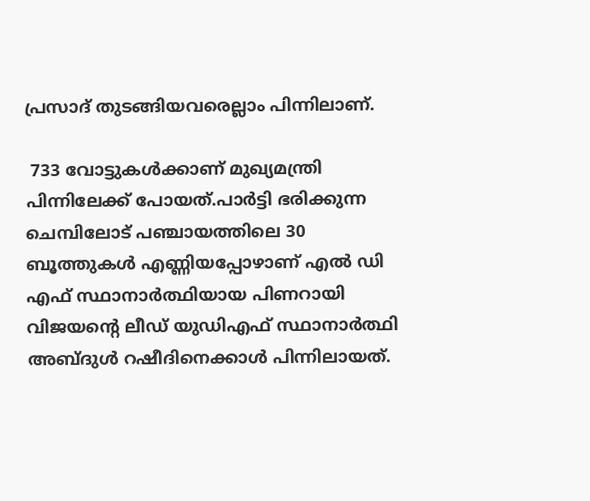പ്രസാദ് തുടങ്ങിയവരെല്ലാം പിന്നിലാണ്.

 733 വോട്ടുകൾക്കാണ് മുഖ്യമന്ത്രി പിന്നിലേക്ക് പോയത്.പാർട്ടി ഭരിക്കുന്ന ചെമ്പിലോട് പഞ്ചായത്തിലെ 30 ബൂത്തുകൾ എണ്ണിയപ്പോഴാണ് എൽ ഡി എഫ് സ്ഥാനാർത്ഥിയായ പിണറായി വിജയൻ്റെ ലീഡ് യുഡിഎഫ് സ്ഥാനാർത്ഥി അബ്ദുൾ റഷീദിനെക്കാൾ പിന്നിലായത്.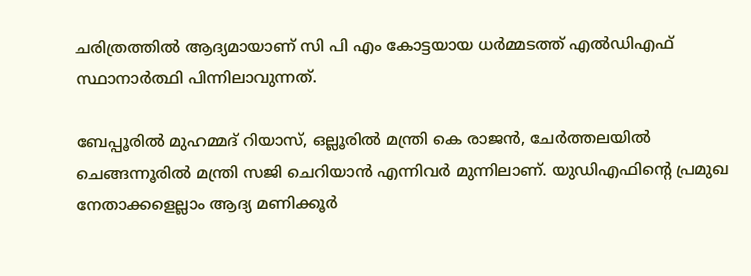ചരിത്രത്തിൽ ആദ്യമായാണ് സി പി എം കോട്ടയായ ധർമ്മടത്ത് എൽഡിഎഫ് സ്ഥാനാർത്ഥി പിന്നിലാവുന്നത്.

ബേപ്പൂരില്‍ മുഹമ്മദ് റിയാസ്, ഒല്ലൂരില്‍ മന്ത്രി കെ രാജന്‍, ചേര്‍ത്തലയില്‍   ചെങ്ങന്നൂരില്‍ മന്ത്രി സജി ചെറിയാന്‍ എന്നിവര്‍ മുന്നിലാണ്. യുഡിഎഫിന്റെ പ്രമുഖ നേതാക്കളെല്ലാം ആദ്യ മണിക്കൂര്‍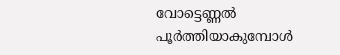വോട്ടെണ്ണല്‍ പൂര്‍ത്തിയാകുമ്പോള്‍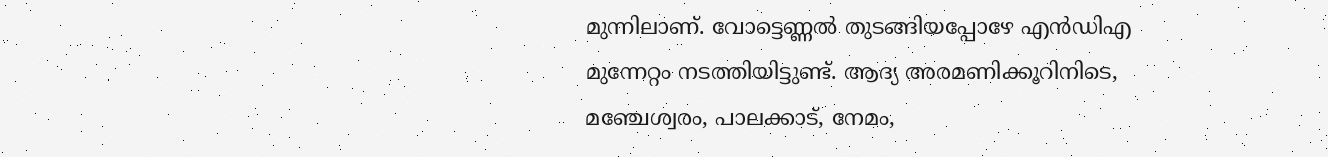മുന്നിലാണ്. വോട്ടെണ്ണല്‍ തുടങ്ങിയപ്പോഴേ എന്‍ഡിഎ മുന്നേറ്റം നടത്തിയിട്ടുണ്ട്. ആദ്യ അരമണിക്കൂറിനിടെ, മഞ്ചേശ്വരം, പാലക്കാട്, നേമം,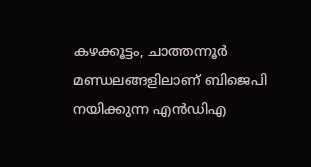കഴക്കൂട്ടം, ചാത്തന്നൂര്‍ മണ്ഡലങ്ങളിലാണ് ബിജെപി നയിക്കുന്ന എന്‍ഡിഎ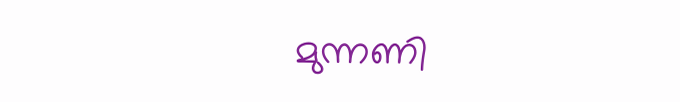മുന്നണി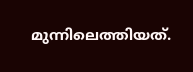മുന്നിലെത്തിയത്.